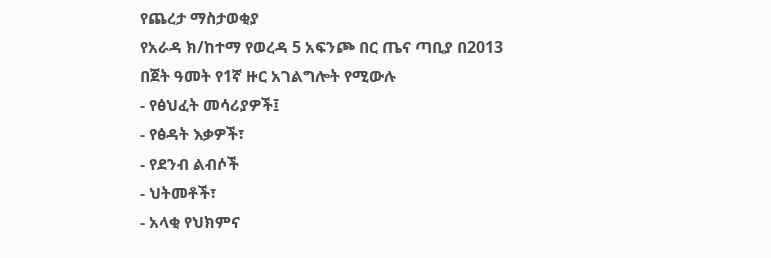የጨረታ ማስታወቂያ
የአራዳ ክ/ከተማ የወረዳ 5 አፍንጮ በር ጤና ጣቢያ በ2013 በጀት ዓመት የ1ኛ ዙር አገልግሎት የሚውሉ
- የፅህፈት መሳሪያዎች፤
- የፅዳት እቃዎች፣
- የደንብ ልብሶች
- ህትመቶች፣
- አላቂ የህክምና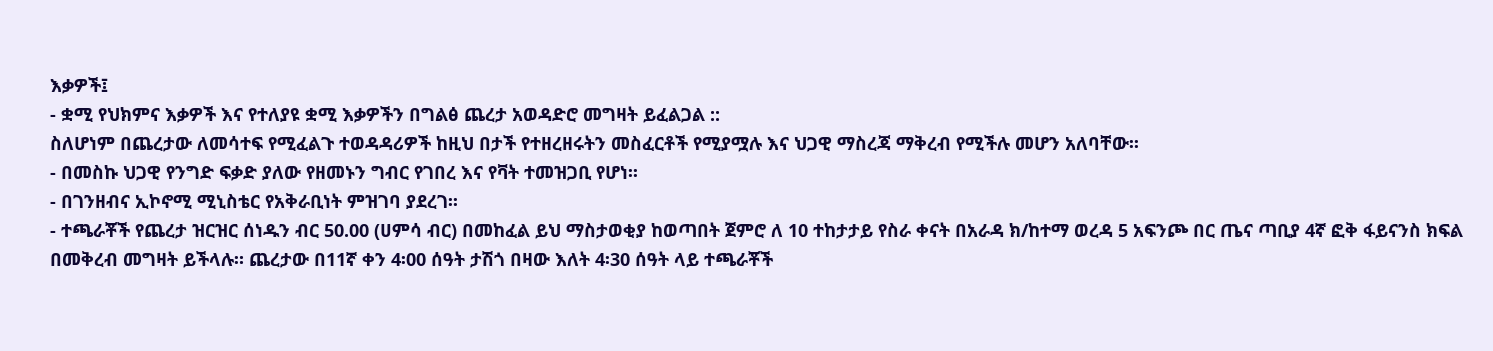እቃዎች፤
- ቋሚ የህክምና እቃዎች እና የተለያዩ ቋሚ እቃዎችን በግልፅ ጨረታ አወዳድሮ መግዛት ይፈልጋል ::
ስለሆነም በጨረታው ለመሳተፍ የሚፈልጉ ተወዳዳሪዎች ከዚህ በታች የተዘረዘሩትን መስፈርቶች የሚያሟሉ እና ህጋዊ ማስረጃ ማቅረብ የሚችሉ መሆን አለባቸው፡፡
- በመስኩ ህጋዊ የንግድ ፍቃድ ያለው የዘመኑን ግብር የገበረ እና የቫት ተመዝጋቢ የሆነ፡፡
- በገንዘብና ኢኮኖሚ ሚኒስቴር የአቅራቢነት ምዝገባ ያደረገ፡፡
- ተጫራቾች የጨረታ ዝርዝር ሰነዱን ብር 50.00 (ሀምሳ ብር) በመከፈል ይህ ማስታወቂያ ከወጣበት ጀምሮ ለ 10 ተከታታይ የስራ ቀናት በአራዳ ክ/ከተማ ወረዳ 5 አፍንጮ በር ጤና ጣቢያ 4ኛ ፎቅ ፋይናንስ ክፍል በመቅረብ መግዛት ይችላሉ። ጨረታው በ11ኛ ቀን 4፡00 ሰዓት ታሽጎ በዛው እለት 4፡30 ሰዓት ላይ ተጫራቾች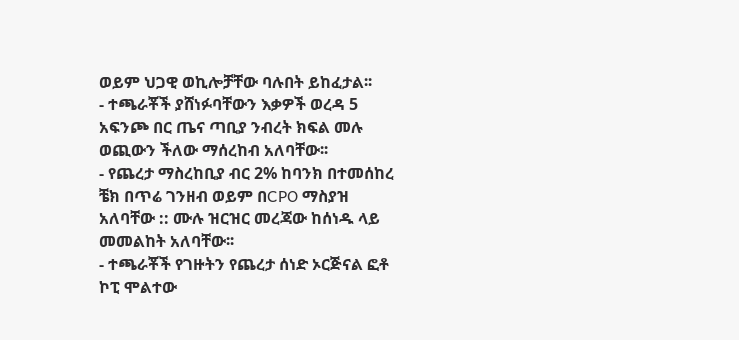ወይም ህጋዊ ወኪሎቻቸው ባሉበት ይከፈታል፡፡
- ተጫራቾች ያሸነፉባቸውን እቃዎች ወረዳ 5 አፍንጮ በር ጤና ጣቢያ ንብረት ክፍል መሉ ወጪውን ችለው ማሰረከብ አለባቸው፡፡
- የጨረታ ማስረከቢያ ብር 2% ከባንክ በተመሰከረ ቼክ በጥሬ ገንዘብ ወይም በCPO ማስያዝ አለባቸው :: ሙሉ ዝርዝር መረጃው ከሰነዱ ላይ መመልከት አለባቸው፡፡
- ተጫራቾች የገዙትን የጨረታ ሰነድ ኦርጅናል ፎቶ ኮፒ ሞልተው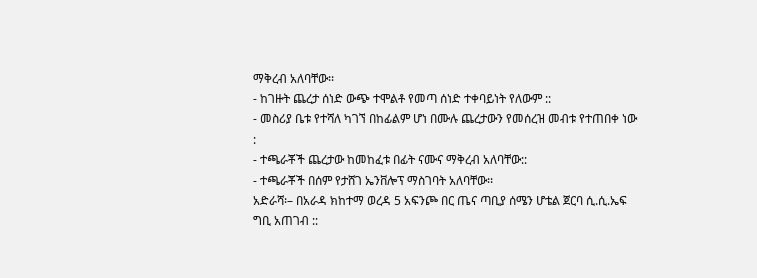ማቅረብ አለባቸው፡፡
- ከገዙት ጨረታ ሰነድ ውጭ ተሞልቶ የመጣ ሰነድ ተቀባይነት የለውም ::
- መስሪያ ቤቱ የተሻለ ካገኘ በከፊልም ሆነ በሙሉ ጨረታውን የመሰረዝ መብቱ የተጠበቀ ነው :
- ተጫራቾች ጨረታው ከመከፈቱ በፊት ናሙና ማቅረብ አለባቸው::
- ተጫራቾች በሰም የታሸገ ኤንቨሎፕ ማስገባት አለባቸው፡፡
አድራሻ፡– በአራዳ ክከተማ ወረዳ 5 አፍንጮ በር ጤና ጣቢያ ሰሜን ሆቴል ጀርባ ሲ.ሲ.ኤፍ ግቢ አጠገብ ::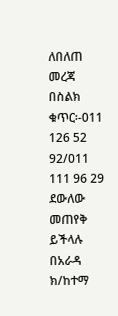ለበለጠ መረጃ በስልክ ቁጥር፡-011 126 52 92/011 111 96 29 ደውለው መጠየቅ ይችላሉ
በአራዳ ክ/ከተማ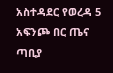አስተዳደር የወረዳ 5
አፍንጮ በር ጤና ጣቢያ